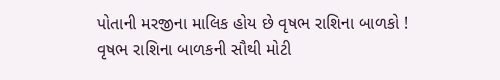પોતાની મરજીના માલિક હોય છે વૃષભ રાશિના બાળકો !
વૃષભ રાશિના બાળકની સૌથી મોટી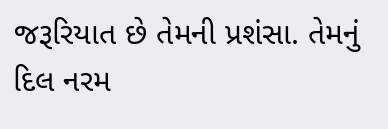જરૂરિયાત છે તેમની પ્રશંસા. તેમનું દિલ નરમ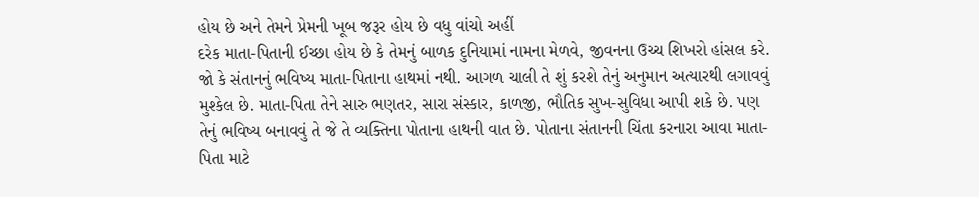હોય છે અને તેમને પ્રેમની ખૂબ જરૂર હોય છે વધુ વાંચો અહીં
દરેક માતા-પિતાની ઈચ્છા હોય છે કે તેમનું બાળક દુનિયામાં નામના મેળવે, જીવનના ઉચ્ચ શિખરો હાંસલ કરે. જો કે સંતાનનું ભવિષ્ય માતા-પિતાના હાથમાં નથી. આગળ ચાલી તે શું કરશે તેનું અનુમાન અત્યારથી લગાવવું મુશ્કેલ છે. માતા-પિતા તેને સારુ ભણતર, સારા સંસ્કાર, કાળજી, ભૌતિક સુખ-સુવિધા આપી શકે છે. પણ તેનું ભવિષ્ય બનાવવું તે જે તે વ્યક્તિના પોતાના હાથની વાત છે. પોતાના સંતાનની ચિંતા કરનારા આવા માતા-પિતા માટે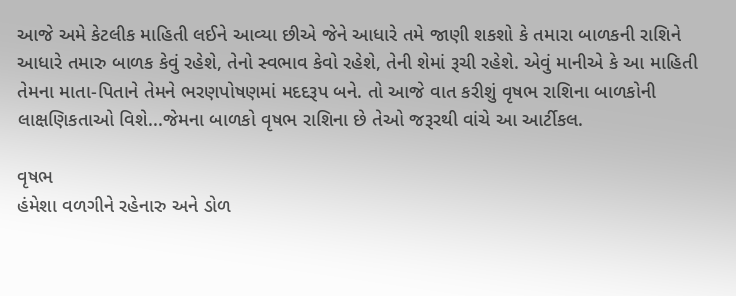આજે અમે કેટલીક માહિતી લઈને આવ્યા છીએ જેને આધારે તમે જાણી શકશો કે તમારા બાળકની રાશિને આધારે તમારુ બાળક કેવું રહેશે, તેનો સ્વભાવ કેવો રહેશે, તેની શેમાં રૂચી રહેશે. એવું માનીએ કે આ માહિતી તેમના માતા-પિતાને તેમને ભરણપોષણમાં મદદરૂપ બને. તો આજે વાત કરીશું વૃષભ રાશિના બાળકોની લાક્ષણિકતાઓ વિશે...જેમના બાળકો વૃષભ રાશિના છે તેઓ જરૂરથી વાંચે આ આર્ટીકલ.

વૃષભ
હંમેશા વળગીને રહેનારુ અને ડોળ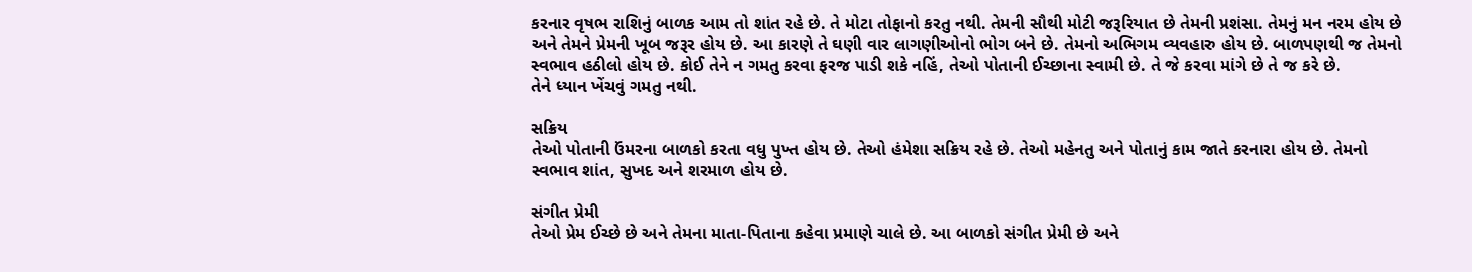કરનાર વૃષભ રાશિનું બાળક આમ તો શાંત રહે છે. તે મોટા તોફાનો કરતુ નથી. તેમની સૌથી મોટી જરૂરિયાત છે તેમની પ્રશંસા. તેમનું મન નરમ હોય છે અને તેમને પ્રેમની ખૂબ જરૂર હોય છે. આ કારણે તે ઘણી વાર લાગણીઓનો ભોગ બને છે. તેમનો અભિગમ વ્યવહારુ હોય છે. બાળપણથી જ તેમનો સ્વભાવ હઠીલો હોય છે. કોઈ તેને ન ગમતુ કરવા ફરજ પાડી શકે નહિં, તેઓ પોતાની ઈચ્છાના સ્વામી છે. તે જે કરવા માંગે છે તે જ કરે છે.
તેને ધ્યાન ખેંચવું ગમતુ નથી.

સક્રિય
તેઓ પોતાની ઉંમરના બાળકો કરતા વધુ પુખ્ત હોય છે. તેઓ હંમેશા સક્રિય રહે છે. તેઓ મહેનતુ અને પોતાનું કામ જાતે કરનારા હોય છે. તેમનો સ્વભાવ શાંત, સુખદ અને શરમાળ હોય છે.

સંગીત પ્રેમી
તેઓ પ્રેમ ઈચ્છે છે અને તેમના માતા-પિતાના કહેવા પ્રમાણે ચાલે છે. આ બાળકો સંગીત પ્રેમી છે અને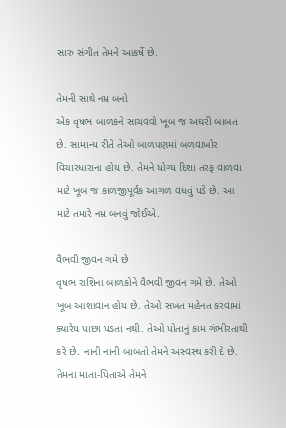સારુ સંગીત તેમને આકર્ષે છે.

તેમની સાથે નમ્ર બનો
એક વૃષભ બાળકને સાચવવો ખૂબ જ અઘરી બાબત છે. સામાન્ય રીતે તેઓ બાળપણમાં બળવાખોર વિચારધારાના હોય છે. તેમને યોગ્ય દિશા તરફ વાળવા માટે ખૂબ જ કાળજીપૂર્વક આગળ વધવું પડે છે. આ માટે તમારે નમ્ર બનવું જોઈએ.

વૈભવી જીવન ગમે છે
વૃષભ રાશિના બાળકોને વૈભવી જીવન ગમે છે. તેઓ ખૂબ આશાવાન હોય છે. તેઓ સખત મહેનત કરવામાં ક્યારેય પાછા પડતા નથી. તેઓ પોતાનું કામ ગંભીરતાથી કરે છે. નાની નાની બાબતો તેમને અસ્વસ્થ કરી દે છે. તેમના માતા-પિતાએ તેમને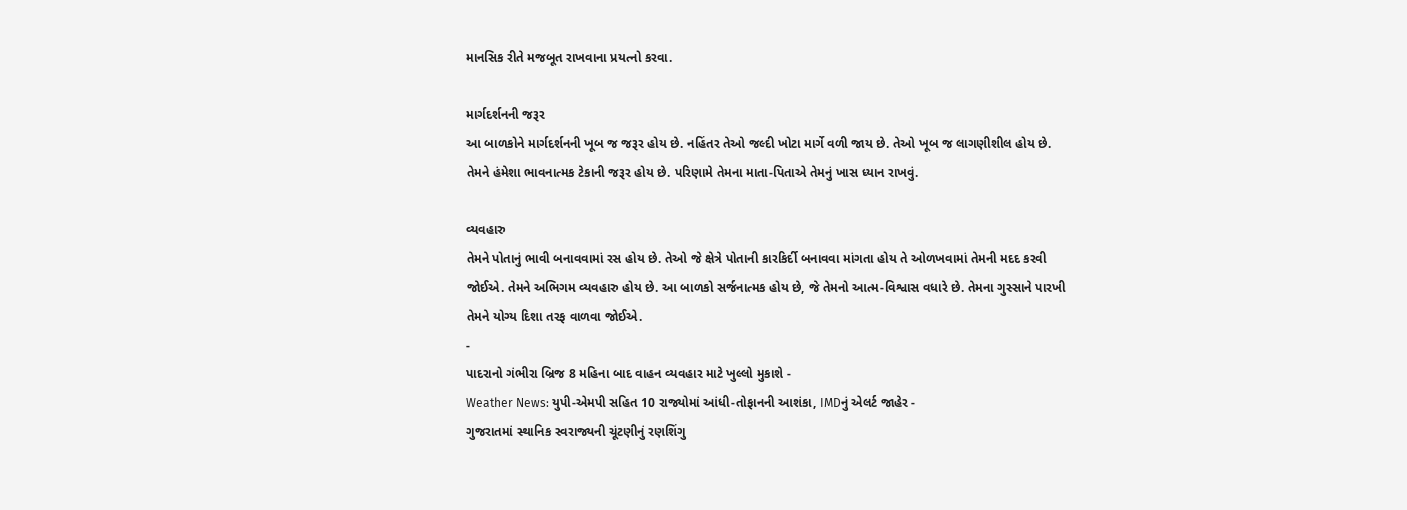માનસિક રીતે મજબૂત રાખવાના પ્રયત્નો કરવા.

માર્ગદર્શનની જરૂર
આ બાળકોને માર્ગદર્શનની ખૂબ જ જરૂર હોય છે. નહિંતર તેઓ જલ્દી ખોટા માર્ગે વળી જાય છે. તેઓ ખૂબ જ લાગણીશીલ હોય છે. તેમને હંમેશા ભાવનાત્મક ટેકાની જરૂર હોય છે. પરિણામે તેમના માતા-પિતાએ તેમનું ખાસ ધ્યાન રાખવું.

વ્યવહારુ
તેમને પોતાનું ભાવી બનાવવામાં રસ હોય છે. તેઓ જે ક્ષેત્રે પોતાની કારકિર્દી બનાવવા માંગતા હોય તે ઓળખવામાં તેમની મદદ કરવી જોઈએ. તેમને અભિગમ વ્યવહારુ હોય છે. આ બાળકો સર્જનાત્મક હોય છે, જે તેમનો આત્મ-વિશ્વાસ વધારે છે. તેમના ગુસ્સાને પારખી તેમને યોગ્ય દિશા તરફ વાળવા જોઈએ.
-
પાદરાનો ગંભીરા બ્રિજ 8 મહિના બાદ વાહન વ્યવહાર માટે ખુલ્લો મુકાશે -
Weather News: યુપી-એમપી સહિત 10 રાજ્યોમાં આંધી-તોફાનની આશંકા, IMDનું એલર્ટ જાહેર -
ગુજરાતમાં સ્થાનિક સ્વરાજ્યની ચૂંટણીનું રણશિંગુ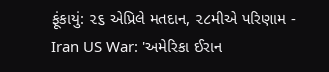ફૂંકાયું: ૨૬ એપ્રિલે મતદાન, ૨૮મીએ પરિણામ -
Iran US War: 'અમેરિકા ઈરાન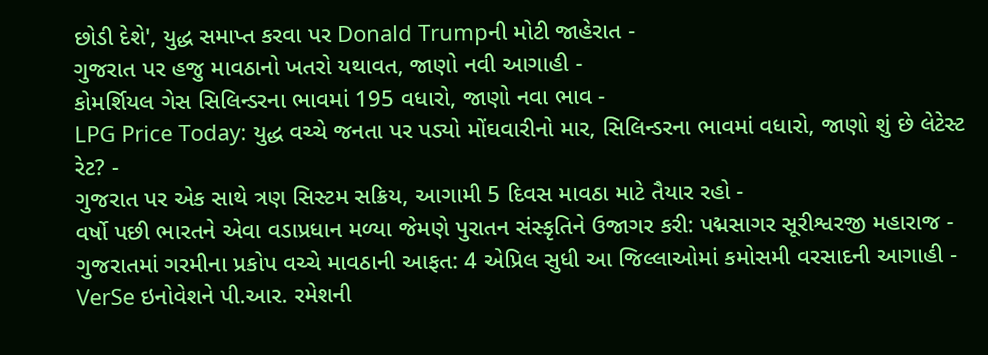છોડી દેશે', યુદ્ધ સમાપ્ત કરવા પર Donald Trumpની મોટી જાહેરાત -
ગુજરાત પર હજુ માવઠાનો ખતરો યથાવત, જાણો નવી આગાહી -
કોમર્શિયલ ગેસ સિલિન્ડરના ભાવમાં 195 વધારો, જાણો નવા ભાવ -
LPG Price Today: યુદ્ધ વચ્ચે જનતા પર પડ્યો મોંઘવારીનો માર, સિલિન્ડરના ભાવમાં વધારો, જાણો શું છે લેટેસ્ટ રેટ? -
ગુજરાત પર એક સાથે ત્રણ સિસ્ટમ સક્રિય, આગામી 5 દિવસ માવઠા માટે તૈયાર રહો -
વર્ષો પછી ભારતને એવા વડાપ્રધાન મળ્યા જેમણે પુરાતન સંસ્કૃતિને ઉજાગર કરી: પદ્મસાગર સૂરીશ્વરજી મહારાજ -
ગુજરાતમાં ગરમીના પ્રકોપ વચ્ચે માવઠાની આફત: 4 એપ્રિલ સુધી આ જિલ્લાઓમાં કમોસમી વરસાદની આગાહી -
VerSe ઇનોવેશને પી.આર. રમેશની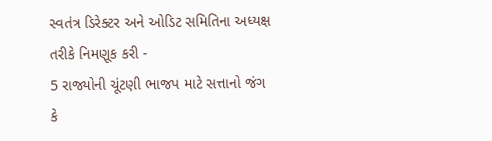સ્વતંત્ર ડિરેક્ટર અને ઓડિટ સમિતિના અધ્યક્ષ તરીકે નિમણૂક કરી -
5 રાજ્યોની ચૂંટણી ભાજપ માટે સત્તાનો જંગ કે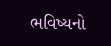ભવિષ્યનો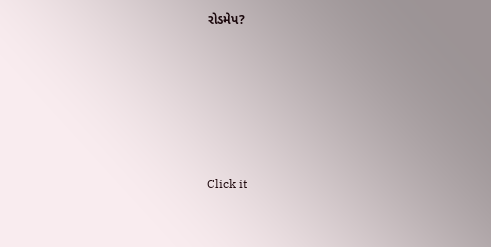રોડમેપ?









Click it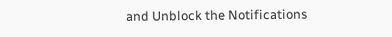and Unblock the Notifications